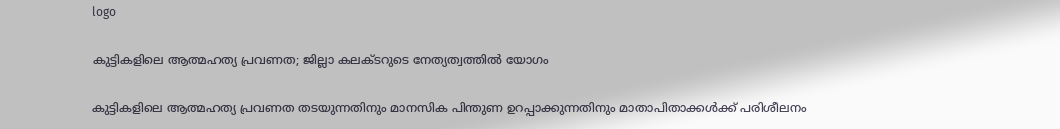logo

കുട്ടികളിലെ ആത്മഹത്യ പ്രവണത; ജില്ലാ കലക്ടറുടെ നേത്യത്വത്തിൽ യോഗം

കുട്ടികളിലെ ആത്മഹത്യ പ്രവണത തടയുന്നതിനും മാനസിക പിന്തുണ ഉറപ്പാക്കുന്നതിനും മാതാപിതാക്കള്‍ക്ക് പരിശീലനം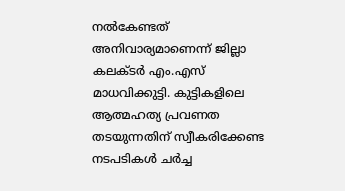നല്‍കേണ്ടത് അനിവാര്യമാണെന്ന് ജില്ലാ കലക്ടര്‍ എം.എസ് മാധവിക്കുട്ടി. കുട്ടികളിലെ ആത്മഹത്യ പ്രവണത തടയുന്നതിന് സ്വീകരിക്കേണ്ട നടപടികള്‍ ചര്‍ച്ച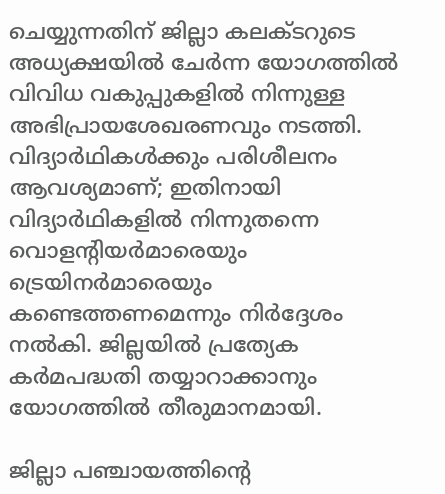ചെയ്യുന്നതിന് ജില്ലാ കലക്ടറുടെ അധ്യക്ഷയില്‍ ചേര്‍ന്ന യോഗത്തില്‍ വിവിധ വകുപ്പുകളില്‍ നിന്നുള്ള അഭിപ്രായശേഖരണവും നടത്തി. വിദ്യാര്‍ഥികള്‍ക്കും പരിശീലനം ആവശ്യമാണ്; ഇതിനായി വിദ്യാര്‍ഥികളില്‍ നിന്നുതന്നെ വൊളന്റിയര്‍മാരെയും ട്രെയിനര്‍മാരെയും കണ്ടെത്തണമെന്നും നിര്‍ദ്ദേശം നല്‍കി. ജില്ലയില്‍ പ്രത്യേക കര്‍മപദ്ധതി തയ്യാറാക്കാനും യോഗത്തില്‍ തീരുമാനമായി.

ജില്ലാ പഞ്ചായത്തിന്റെ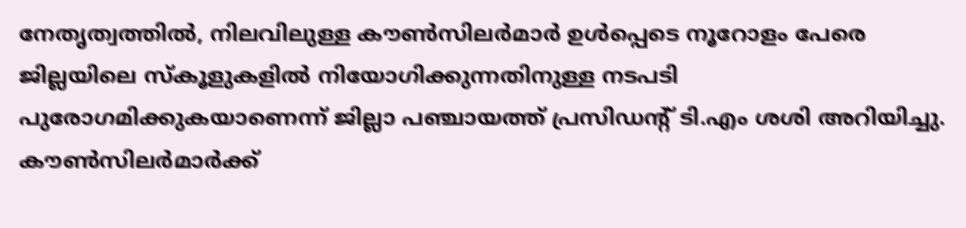നേതൃത്വത്തില്‍, നിലവിലുള്ള കൗണ്‍സിലര്‍മാര്‍ ഉള്‍പ്പെടെ നൂറോളം പേരെ ജില്ലയിലെ സ്‌കൂളുകളില്‍ നിയോഗിക്കുന്നതിനുള്ള നടപടി പുരോഗമിക്കുകയാണെന്ന് ജില്ലാ പഞ്ചായത്ത് പ്രസിഡന്റ് ടി.എം ശശി അറിയിച്ചു. കൗണ്‍സിലര്‍മാര്‍ക്ക്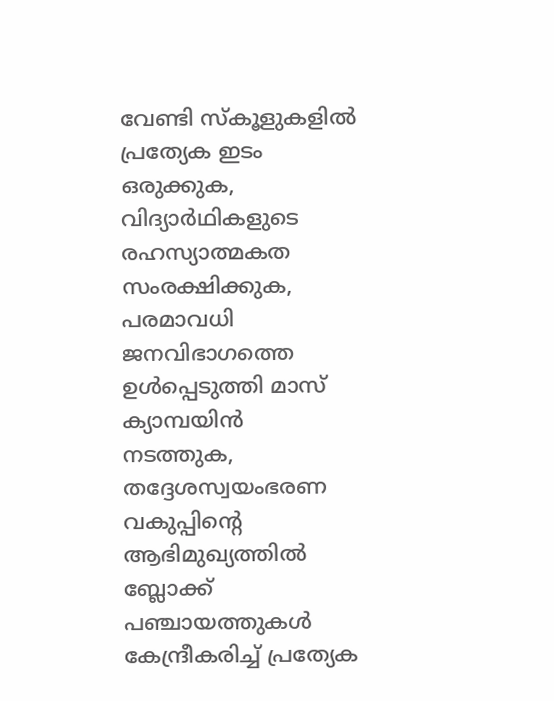വേണ്ടി സ്‌കൂളുകളില്‍ പ്രത്യേക ഇടം ഒരുക്കുക, വിദ്യാര്‍ഥികളുടെ രഹസ്യാത്മകത സംരക്ഷിക്കുക, പരമാവധി ജനവിഭാഗത്തെ ഉള്‍പ്പെടുത്തി മാസ് ക്യാമ്പയിന്‍ നടത്തുക, തദ്ദേശസ്വയംഭരണ വകുപ്പിന്റെ ആഭിമുഖ്യത്തില്‍ ബ്ലോക്ക് പഞ്ചായത്തുകള്‍ കേന്ദ്രീകരിച്ച് പ്രത്യേക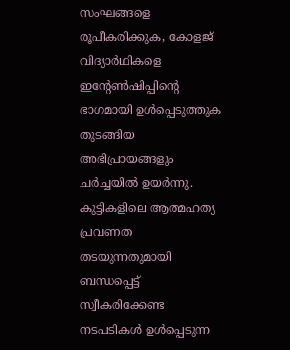സംഘങ്ങളെ രൂപീകരിക്കുക, കോളജ് വിദ്യാര്‍ഥികളെ ഇന്റേണ്‍ഷിപ്പിന്റെ ഭാഗമായി ഉള്‍പ്പെടുത്തുക തുടങ്ങിയ അഭിപ്രായങ്ങളും ചര്‍ച്ചയില്‍ ഉയര്‍ന്നു. കുട്ടികളിലെ ആത്മഹത്യ പ്രവണത തടയുന്നതുമായി ബന്ധപ്പെട്ട് സ്വീകരിക്കേണ്ട നടപടികള്‍ ഉള്‍പ്പെടുന്ന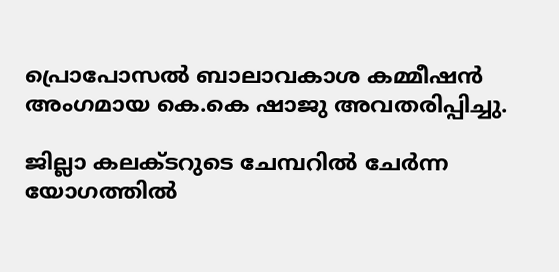പ്രൊപോസല്‍ ബാലാവകാശ കമ്മീഷന്‍ അംഗമായ കെ.കെ ഷാജു അവതരിപ്പിച്ചു.

ജില്ലാ കലക്ടറുടെ ചേമ്പറില്‍ ചേര്‍ന്ന യോഗത്തില്‍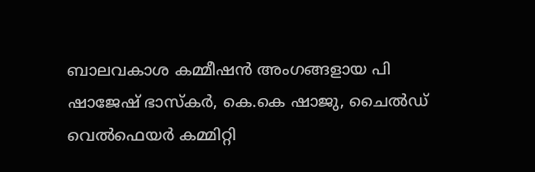ബാലവകാശ കമ്മീഷന്‍ അംഗങ്ങളായ പി ഷാജേഷ് ഭാസ്‌കര്‍, കെ.കെ ഷാജു, ചൈല്‍ഡ് വെല്‍ഫെയര്‍ കമ്മിറ്റി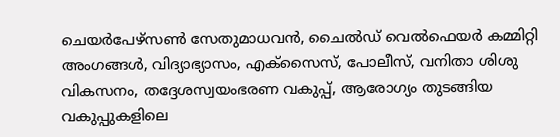ചെയര്‍പേഴ്‌സണ്‍ സേതുമാധവന്‍, ചൈല്‍ഡ് വെല്‍ഫെയര്‍ കമ്മിറ്റി അംഗങ്ങള്‍, വിദ്യാഭ്യാസം, എക്‌സൈസ്, പോലീസ്, വനിതാ ശിശു വികസനം, തദ്ദേശസ്വയംഭരണ വകുപ്പ്, ആരോഗ്യം തുടങ്ങിയ വകുപ്പുകളിലെ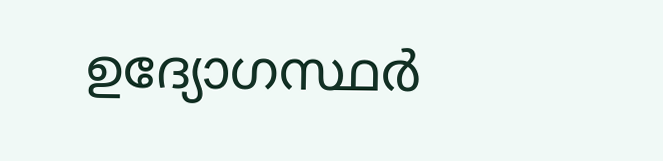ഉദ്യോഗസ്ഥര്‍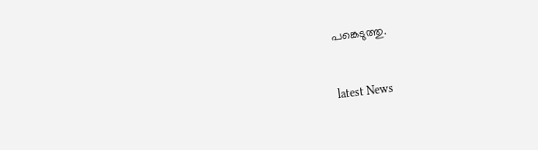പങ്കെടുത്തു.


latest News